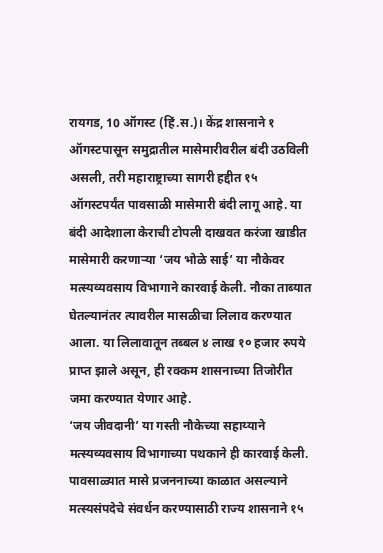रायगड, 10 ऑगस्ट (हिं.स.)। केंद्र शासनाने १ ऑगस्टपासून समुद्रातील मासेमारीवरील बंदी उठविली असली, तरी महाराष्ट्राच्या सागरी हद्दीत १५ ऑगस्टपर्यंत पावसाळी मासेमारी बंदी लागू आहे. या बंदी आदेशाला केराची टोपली दाखवत करंजा खाडीत मासेमारी करणाऱ्या ‘जय भोळे साई’ या नौकेवर मत्स्यव्यवसाय विभागाने कारवाई केली. नौका ताब्यात घेतल्यानंतर त्यावरील मासळीचा लिलाव करण्यात आला. या लिलावातून तब्बल ४ लाख १० हजार रुपये प्राप्त झाले असून, ही रक्कम शासनाच्या तिजोरीत जमा करण्यात येणार आहे.
‘जय जीवदानी’ या गस्ती नौकेच्या सहाय्याने मत्स्यव्यवसाय विभागाच्या पथकाने ही कारवाई केली. पावसाळ्यात मासे प्रजननाच्या काळात असल्याने मत्स्यसंपदेचे संवर्धन करण्यासाठी राज्य शासनाने १५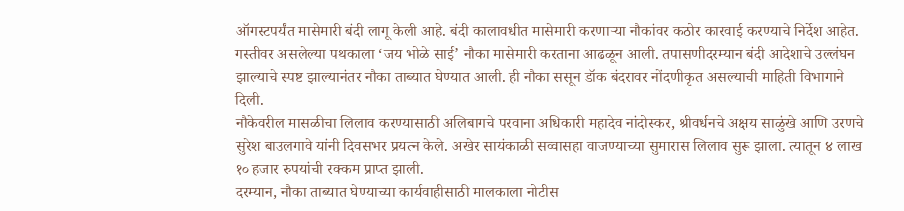ऑगस्टपर्यंत मासेमारी बंदी लागू केली आहे. बंदी कालावधीत मासेमारी करणाऱ्या नौकांवर कठोर कारवाई करण्याचे निर्देश आहेत.
गस्तीवर असलेल्या पथकाला ‘जय भोळे साई’ नौका मासेमारी करताना आढळून आली. तपासणीदरम्यान बंदी आदेशाचे उल्लंघन झाल्याचे स्पष्ट झाल्यानंतर नौका ताब्यात घेण्यात आली. ही नौका ससून डॉक बंदरावर नोंदणीकृत असल्याची माहिती विभागाने दिली.
नौकेवरील मासळीचा लिलाव करण्यासाठी अलिबागचे परवाना अधिकारी महादेव नांदोस्कर, श्रीवर्धनचे अक्षय साळुंखे आणि उरणचे सुरेश बाउलगावे यांनी दिवसभर प्रयत्न केले. अखेर सायंकाळी सव्वासहा वाजण्याच्या सुमारास लिलाव सुरू झाला. त्यातून ४ लाख १० हजार रुपयांची रक्कम प्राप्त झाली.
दरम्यान, नौका ताब्यात घेण्याच्या कार्यवाहीसाठी मालकाला नोटीस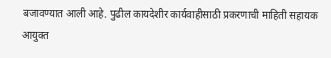बजावण्यात आली आहे. पुढील कायदेशीर कार्यवाहीसाठी प्रकरणाची माहिती सहायक आयुक्त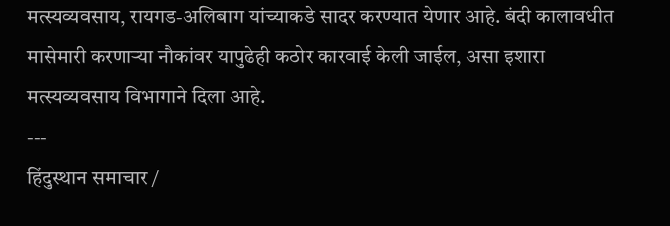मत्स्यव्यवसाय, रायगड-अलिबाग यांच्याकडे सादर करण्यात येणार आहे. बंदी कालावधीत मासेमारी करणाऱ्या नौकांवर यापुढेही कठोर कारवाई केली जाईल, असा इशारा मत्स्यव्यवसाय विभागाने दिला आहे.
---
हिंदुस्थान समाचार /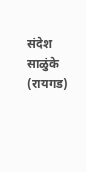संदेश साळुंके (रायगड)